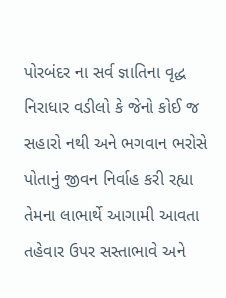પોરબંદર ના સર્વ જ્ઞાતિના વૃદ્ધ નિરાધાર વડીલો કે જેનો કોઈ જ સહારો નથી અને ભગવાન ભરોસે પોતાનું જીવન નિર્વાહ કરી રહ્યા તેમના લાભાર્થે આગામી આવતા તહેવાર ઉપર સસ્તાભાવે અને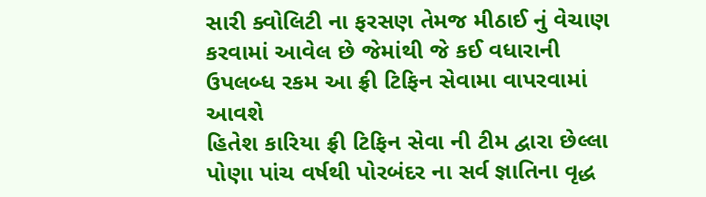સારી ક્વોલિટી ના ફરસણ તેમજ મીઠાઈ નું વેચાણ કરવામાં આવેલ છે જેમાંથી જે કઈ વધારાની ઉપલબ્ધ રકમ આ ફ્રી ટિફિન સેવામા વાપરવામાં આવશે
હિતેશ કારિયા ફ્રી ટિફિન સેવા ની ટીમ દ્વારા છેલ્લા પોણા પાંચ વર્ષથી પોરબંદર ના સર્વ જ્ઞાતિના વૃદ્ધ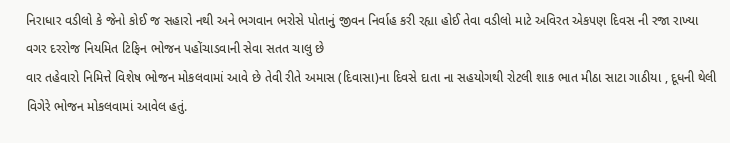નિરાધાર વડીલો કે જેનો કોઈ જ સહારો નથી અને ભગવાન ભરોસે પોતાનું જીવન નિર્વાહ કરી રહ્યા હોઈ તેવા વડીલો માટે અવિરત એકપણ દિવસ ની રજા રાખ્યા વગર દરરોજ નિયમિત ટિફિન ભોજન પહોંચાડવાની સેવા સતત ચાલુ છે
વાર તહેવારો નિમિત્તે વિશેષ ભોજન મોકલવામાં આવે છે તેવી રીતે અમાસ (દિવાસા)ના દિવસે દાતા ના સહયોગથી રોટલી શાક ભાત મીઠા સાટા ગાઠીયા , દૂધની થેલી વિગેરે ભોજન મોકલવામાં આવેલ હતું.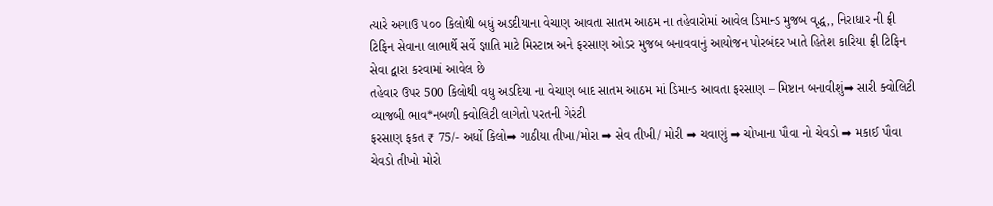ત્યારે અગાઉ ૫૦૦ કિલોથી બધું અડદીયાના વેચાણ આવતા સાતમ આઠમ ના તહેવારોમાં આવેલ ડિમાન્ડ મુજબ વૃદ્ધ,, નિરાધાર ની ફ્રી ટિફિન સેવાના લાભાર્થે સર્વે જ્ઞાતિ માટે મિસ્ટાન્ન અને ફરસાણ ઓડર મુજબ બનાવવાનું આયોજન પોરબંદર ખાતે હિતેશ કારિયા ફ્રી ટિફિન સેવા દ્વારા કરવામાં આવેલ છે
તહેવાર ઉપર 500 કિલોથી વધુ અડદિયા ના વેચાણ બાદ સાતમ આઠમ માં ડિમાન્ડ આવતા ફરસાણ – મિષ્ટાન બનાવીશું➡ સારી ક્વોલિટી વ્યાજબી ભાવ*નબળી ક્વોલિટી લાગેતો પરતની ગેરંટી
ફરસાણ ફકત ₹ 75/- અર્ધો કિલો➡ ગાઠીયા તીખા/મોરા ➡ સેવ તીખી/ મોરી ➡ ચવાણું ➡ ચોખાના પૌવા નો ચેવડો ➡ મકાઈ પૌવા ચેવડો તીખો મોરો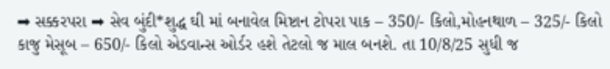➡ સક્કરપરા ➡ સેવ બુંદી*શુદ્ધ ઘી માં બનાવેલ મિષ્ટાન ટોપરા પાક – 350/- કિલો,મોહનથાળ – 325/- કિલો
કાજુ મેસૂબ – 650/- કિલો એડવાન્સ ઓર્ડર હશે તેટલો જ માલ બનશે. તા 10/8/25 સુધી જ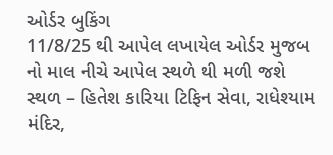ઓર્ડર બુકિંગ
11/8/25 થી આપેલ લખાયેલ ઓર્ડર મુજબ નો માલ નીચે આપેલ સ્થળે થી મળી જશે
સ્થળ – હિતેશ કારિયા ટિફિન સેવા, રાધેશ્યામ મંદિર,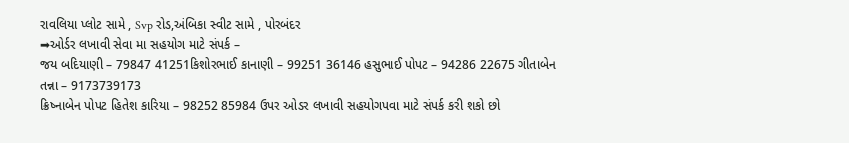રાવલિયા પ્લોટ સામે , Svp રોડ,અંબિકા સ્વીટ સામે , પોરબંદર
➡ઓર્ડર લખાવી સેવા મા સહયોગ માટે સંપર્ક –
જય બદિયાણી – 79847 41251કિશોરભાઈ કાનાણી – 99251 36146 હસુભાઈ પોપટ – 94286 22675 ગીતાબેન તન્ના – 9173739173
ક્રિષ્નાબેન પોપટ હિતેશ કારિયા – 98252 85984 ઉપર ઓડર લખાવી સહયોગપવા માટે સંપર્ક કરી શકો છો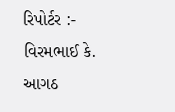રિપોર્ટર :- વિરમભાઈ કે. આગઠ